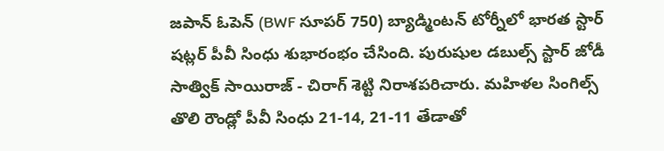జపాన్ ఓపెన్ (BWF సూపర్ 750) బ్యాడ్మింటన్ టోర్నీలో భారత స్టార్ షట్లర్ పీవీ సింధు శుభారంభం చేసింది. పురుషుల డబుల్స్ స్టార్ జోడీ సాత్విక్ సాయిరాజ్ - చిరాగ్ శెట్టి నిరాశపరిచారు. మహిళల సింగిల్స్ తొలి రౌండ్లో పీవీ సింధు 21-14, 21-11 తేడాతో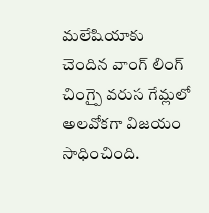మలేషియాకు చెందిన వాంగ్ లింగ్ చింగ్పై వరుస గేమ్లలో అలవోకగా విజయం సాధించింది.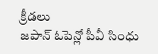క్రీడలు
జపాన్ ఓపెన్లో పీవీ సింధు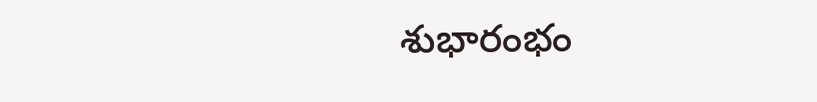శుభారంభం